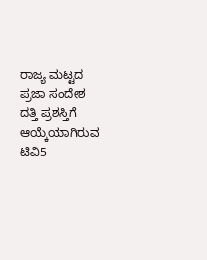ರಾಜ್ಯ ಮಟ್ಟದ ಪ್ರಜಾ ಸಂದೇಶ ದತ್ತಿ ಪ್ರಶಸ್ತಿಗೆ ಆಯ್ಕೆಯಾಗಿರುವ ಟಿವಿ5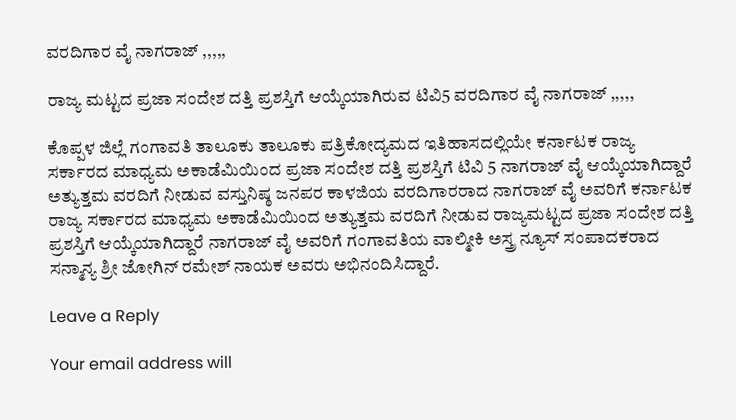ವರದಿಗಾರ ವೈ ನಾಗರಾಜ್ ,,,,,

ರಾಜ್ಯ ಮಟ್ಟದ ಪ್ರಜಾ ಸಂದೇಶ ದತ್ತಿ ಪ್ರಶಸ್ತಿಗೆ ಆಯ್ಕೆಯಾಗಿರುವ ಟಿವಿ5 ವರದಿಗಾರ ವೈ ನಾಗರಾಜ್ ,,,,,

ಕೊಪ್ಪಳ ಜಿಲ್ಲೆ ಗಂಗಾವತಿ ತಾಲೂಕು ತಾಲೂಕು ಪತ್ರಿಕೋದ್ಯಮದ ಇತಿಹಾಸದಲ್ಲಿಯೇ ಕರ್ನಾಟಕ ರಾಜ್ಯ ಸರ್ಕಾರದ ಮಾಧ್ಯಮ ಅಕಾಡೆಮಿಯಿಂದ ಪ್ರಜಾ ಸಂದೇಶ ದತ್ತಿ ಪ್ರಶಸ್ತಿಗೆ ಟಿವಿ 5 ನಾಗರಾಜ್ ವೈ ಆಯ್ಕೆಯಾಗಿದ್ದಾರೆ ಅತ್ಯುತ್ತಮ ವರದಿಗೆ ನೀಡುವ ವಸ್ತುನಿಷ್ಠ ಜನಪರ ಕಾಳಜಿಯ ವರದಿಗಾರರಾದ ನಾಗರಾಜ್ ವೈ ಅವರಿಗೆ ಕರ್ನಾಟಕ ರಾಜ್ಯ ಸರ್ಕಾರದ ಮಾಧ್ಯಮ ಅಕಾಡೆಮಿಯಿಂದ ಅತ್ಯುತ್ತಮ ವರದಿಗೆ ನೀಡುವ ರಾಜ್ಯಮಟ್ಟದ ಪ್ರಜಾ ಸಂದೇಶ ದತ್ತಿ ಪ್ರಶಸ್ತಿಗೆ ಆಯ್ಕೆಯಾಗಿದ್ದಾರೆ ನಾಗರಾಜ್ ವೈ ಅವರಿಗೆ ಗಂಗಾವತಿಯ ವಾಲ್ಮೀಕಿ ಅಸ್ತ್ರ ನ್ಯೂಸ್ ಸಂಪಾದಕರಾದ ಸನ್ಮಾನ್ಯ ಶ್ರೀ ಜೋಗಿನ್ ರಮೇಶ್ ನಾಯಕ ಅವರು ಅಭಿನಂದಿಸಿದ್ದಾರೆ.

Leave a Reply

Your email address will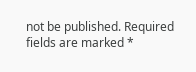not be published. Required fields are marked *